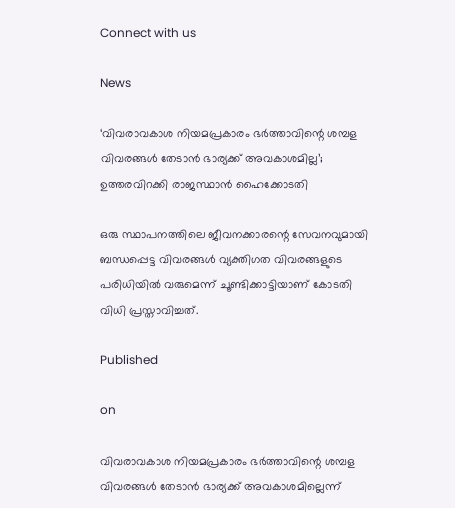Connect with us

News

‘വിവരാവകാശ നിയമപ്രകാരം ഭര്‍ത്താവിന്റെ ശമ്പള വിവരങ്ങള്‍ തേടാന്‍ ഭാര്യക്ക് അവകാശമില്ല’; ഉത്തരവിറക്കി രാജസ്ഥാന്‍ ഹൈക്കോടതി

ഒരു സ്ഥാപനത്തിലെ ജീവനക്കാരന്റെ സേവനവുമായി ബന്ധപ്പെട്ട വിവരങ്ങള്‍ വ്യക്തിഗത വിവരങ്ങളുടെ പരിധിയില്‍ വരുമെന്ന് ചൂണ്ടിക്കാട്ടിയാണ് കോടതി വിധി പ്രസ്താവിച്ചത്.

Published

on

വിവരാവകാശ നിയമപ്രകാരം ഭര്‍ത്താവിന്റെ ശമ്പള വിവരങ്ങള്‍ തേടാന്‍ ഭാര്യക്ക് അവകാശമില്ലെന്ന്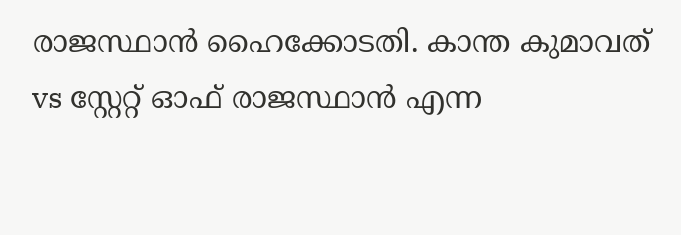രാജസ്ഥാന്‍ ഹൈക്കോടതി. കാന്ത കുമാവത് vs സ്റ്റേറ്റ് ഓഫ് രാജസ്ഥാന്‍ എന്ന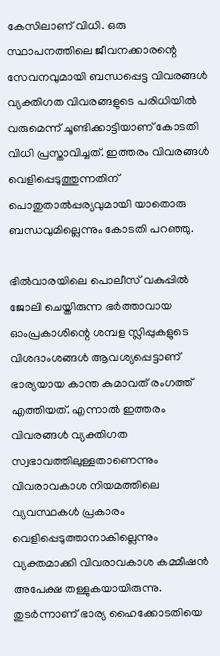കേസിലാണ് വിധി. ഒരു സ്ഥാപനത്തിലെ ജീവനക്കാരന്റെ സേവനവുമായി ബന്ധപ്പെട്ട വിവരങ്ങള്‍ വ്യക്തിഗത വിവരങ്ങളുടെ പരിധിയില്‍ വരുമെന്ന് ചൂണ്ടിക്കാട്ടിയാണ് കോടതി വിധി പ്രസ്താവിച്ചത്. ഇത്തരം വിവരങ്ങള്‍ വെളിപ്പെടുത്തുന്നതിന് പൊതുതാല്‍പ്പര്യവുമായി യാതൊരു ബന്ധവുമില്ലെന്നും കോടതി പറഞ്ഞു.

ഭില്‍വാരയിലെ പൊലീസ് വകുപ്പില്‍ ജോലി ചെയ്തിരുന്ന ഭര്‍ത്താവായ ഓംപ്രകാശിന്റെ ശമ്പള സ്ലിപ്പുകളുടെ വിശദാംശങ്ങള്‍ ആവശ്യപ്പെട്ടാണ് ഭാര്യയായ കാന്ത കുമാവത് രംഗത്ത് എത്തിയത്. എന്നാല്‍ ഇത്തരം വിവരങ്ങള്‍ വ്യക്തിഗത സ്വഭാവത്തിലുള്ളതാണെന്നും വിവരാവകാശ നിയമത്തിലെ വ്യവസ്ഥകള്‍ പ്രകാരം വെളിപ്പെടുത്താനാകില്ലെന്നും വ്യക്തമാക്കി വിവരാവകാശ കമ്മീഷന്‍ അപേക്ഷ തള്ളുകയായിരുന്നു. തുടര്‍ന്നാണ് ഭാര്യ ഹൈക്കോടതിയെ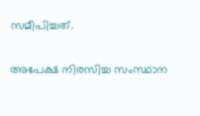സമീപിച്ചത്.

അപേക്ഷ നിരസിച്ച സംസ്ഥാന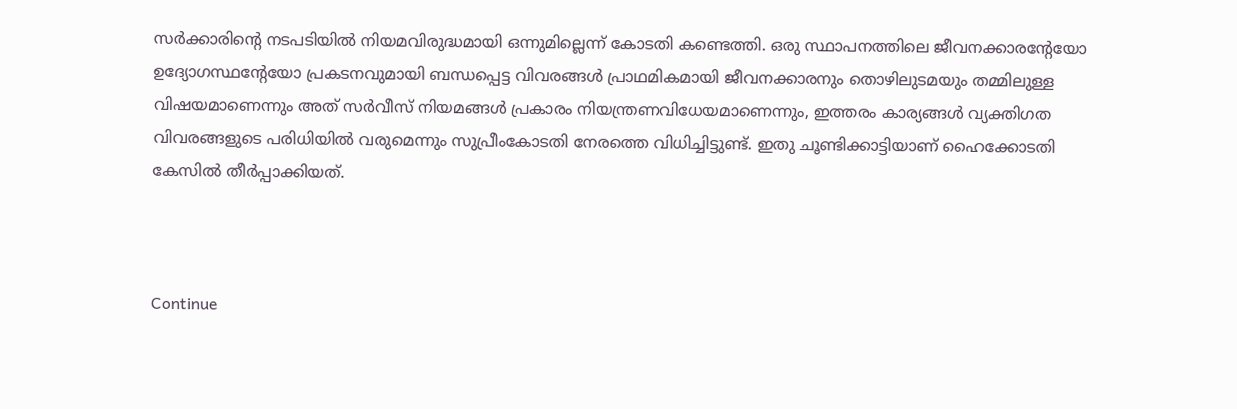സര്‍ക്കാരിന്റെ നടപടിയില്‍ നിയമവിരുദ്ധമായി ഒന്നുമില്ലെന്ന് കോടതി കണ്ടെത്തി. ഒരു സ്ഥാപനത്തിലെ ജീവനക്കാരന്റേയോ ഉദ്യോഗസ്ഥന്റേയോ പ്രകടനവുമായി ബന്ധപ്പെട്ട വിവരങ്ങള്‍ പ്രാഥമികമായി ജീവനക്കാരനും തൊഴിലുടമയും തമ്മിലുള്ള വിഷയമാണെന്നും അത് സര്‍വീസ് നിയമങ്ങള്‍ പ്രകാരം നിയന്ത്രണവിധേയമാണെന്നും, ഇത്തരം കാര്യങ്ങള്‍ വ്യക്തിഗത വിവരങ്ങളുടെ പരിധിയില്‍ വരുമെന്നും സുപ്രീംകോടതി നേരത്തെ വിധിച്ചിട്ടുണ്ട്. ഇതു ചൂണ്ടിക്കാട്ടിയാണ് ഹൈക്കോടതി കേസില്‍ തീര്‍പ്പാക്കിയത്.



Continue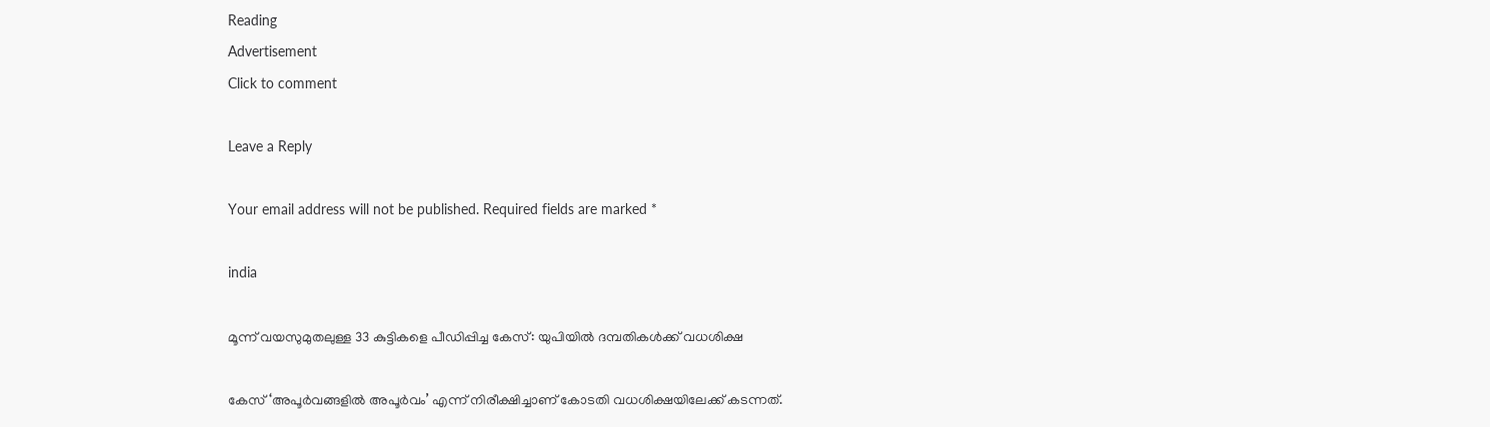Reading
Advertisement
Click to comment

Leave a Reply

Your email address will not be published. Required fields are marked *

india

മൂന്ന് വയസുമുതലുള്ള 33 കുട്ടികളെ പീഡിപ്പിച്ച കേസ്: യുപിയില്‍ ദമ്പതികള്‍ക്ക് വധശിക്ഷ

കേസ് ‘അപൂര്‍വങ്ങളില്‍ അപൂര്‍വം’ എന്ന് നിരീക്ഷിച്ചാണ് കോടതി വധശിക്ഷയിലേക്ക് കടന്നത്.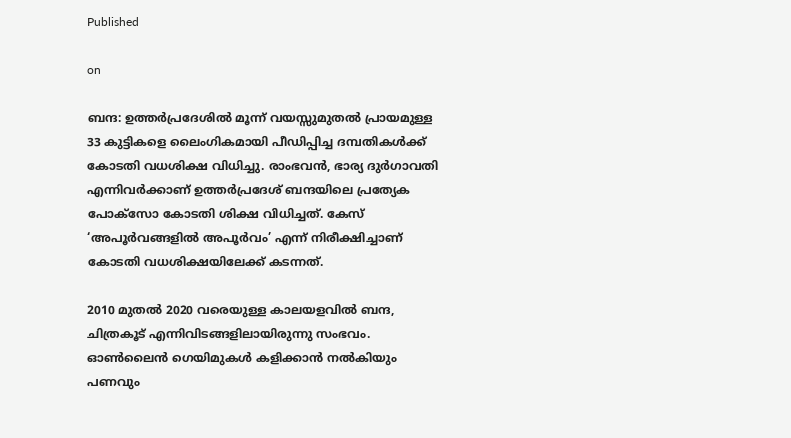Published

on

ബന്ദ: ഉത്തര്‍പ്രദേശില്‍ മൂന്ന് വയസ്സുമുതല്‍ പ്രായമുള്ള 33 കുട്ടികളെ ലൈംഗികമായി പീഡിപ്പിച്ച ദമ്പതികള്‍ക്ക് കോടതി വധശിക്ഷ വിധിച്ചു. രാംഭവന്‍, ഭാര്യ ദുര്‍ഗാവതി എന്നിവര്‍ക്കാണ് ഉത്തര്‍പ്രദേശ് ബന്ദയിലെ പ്രത്യേക പോക്‌സോ കോടതി ശിക്ഷ വിധിച്ചത്. കേസ് ‘അപൂര്‍വങ്ങളില്‍ അപൂര്‍വം’ എന്ന് നിരീക്ഷിച്ചാണ് കോടതി വധശിക്ഷയിലേക്ക് കടന്നത്.

2010 മുതല്‍ 2020 വരെയുള്ള കാലയളവില്‍ ബന്ദ, ചിത്രകൂട് എന്നിവിടങ്ങളിലായിരുന്നു സംഭവം. ഓണ്‍ലൈന്‍ ഗെയിമുകള്‍ കളിക്കാന്‍ നല്‍കിയും പണവും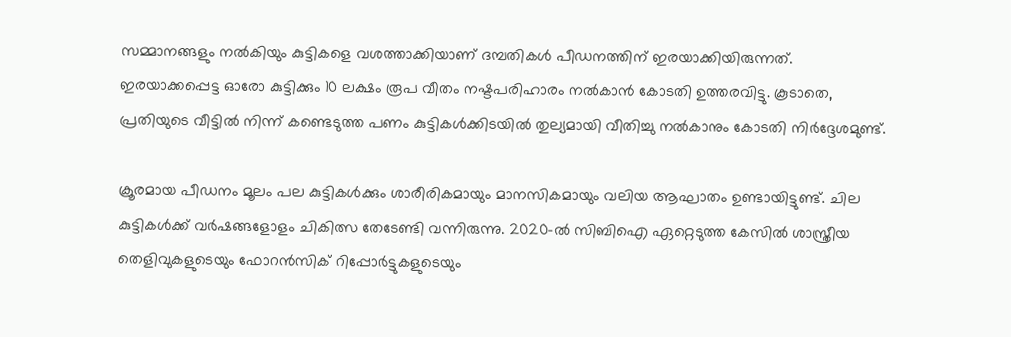സമ്മാനങ്ങളും നല്‍കിയും കുട്ടികളെ വശത്താക്കിയാണ് ദമ്പതികള്‍ പീഡനത്തിന് ഇരയാക്കിയിരുന്നത്. ഇരയാക്കപ്പെട്ട ഓരോ കുട്ടിക്കും 10 ലക്ഷം രൂപ വീതം നഷ്ടപരിഹാരം നല്‍കാന്‍ കോടതി ഉത്തരവിട്ടു. കൂടാതെ, പ്രതിയുടെ വീട്ടില്‍ നിന്ന് കണ്ടെടുത്ത പണം കുട്ടികള്‍ക്കിടയില്‍ തുല്യമായി വീതിച്ചു നല്‍കാനും കോടതി നിര്‍ദ്ദേശമുണ്ട്.

ക്രൂരമായ പീഡനം മൂലം പല കുട്ടികള്‍ക്കും ശാരീരികമായും മാനസികമായും വലിയ ആഘാതം ഉണ്ടായിട്ടുണ്ട്. ചില കുട്ടികള്‍ക്ക് വര്‍ഷങ്ങളോളം ചികിത്സ തേടേണ്ടി വന്നിരുന്നു. 2020-ല്‍ സിബിഐ ഏറ്റെടുത്ത കേസില്‍ ശാസ്ത്രീയ തെളിവുകളുടെയും ഫോറന്‍സിക് റിപ്പോര്‍ട്ടുകളുടെയും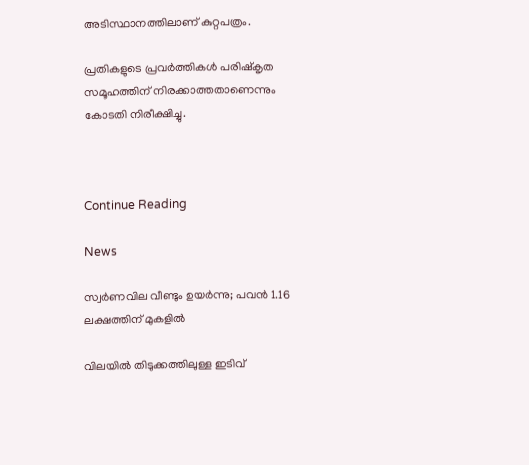അടിസ്ഥാനത്തിലാണ് കുറ്റപത്രം.

പ്രതികളുടെ പ്രവര്‍ത്തികള്‍ പരിഷ്‌കൃത സമൂഹത്തിന് നിരക്കാത്തതാണെന്നും കോടതി നിരീക്ഷിച്ചു.



Continue Reading

News

സ്വർണവില വീണ്ടും ഉയർന്നു; പവൻ 1.16 ലക്ഷത്തിന് മുകളിൽ

വിലയില്‍ തിടുക്കത്തിലുള്ള ഇടിവ്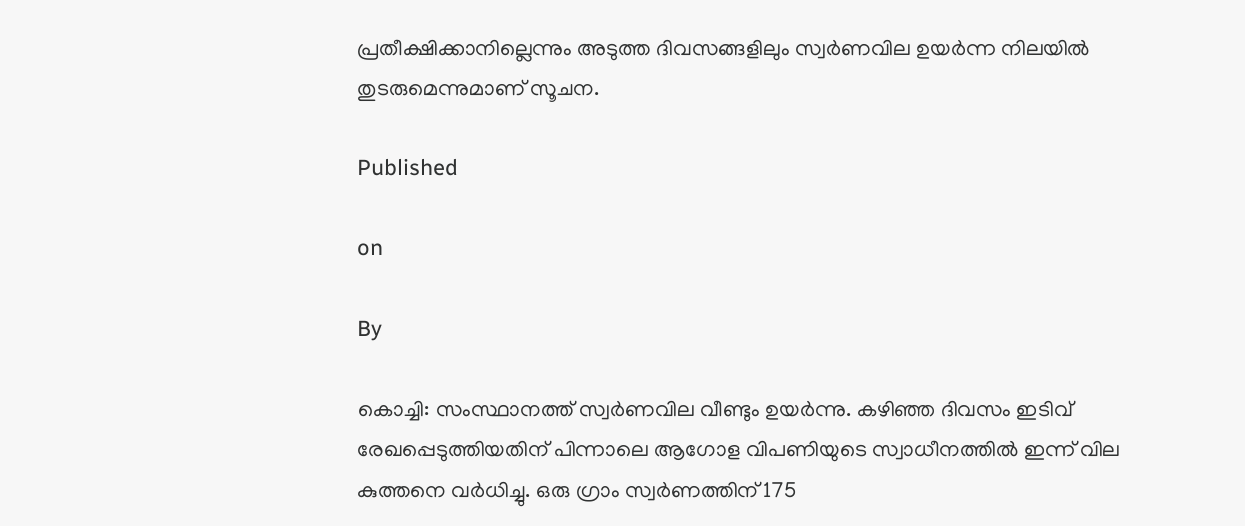പ്രതീക്ഷിക്കാനില്ലെന്നും അടുത്ത ദിവസങ്ങളിലും സ്വര്‍ണവില ഉയര്‍ന്ന നിലയില്‍ തുടരുമെന്നുമാണ് സൂചന.

Published

on

By

കൊച്ചി: സംസ്ഥാനത്ത് സ്വര്‍ണവില വീണ്ടും ഉയര്‍ന്നു. കഴിഞ്ഞ ദിവസം ഇടിവ് രേഖപ്പെടുത്തിയതിന് പിന്നാലെ ആഗോള വിപണിയുടെ സ്വാധീനത്തില്‍ ഇന്ന് വില കുത്തനെ വര്‍ധിച്ചു. ഒരു ഗ്രാം സ്വര്‍ണത്തിന് 175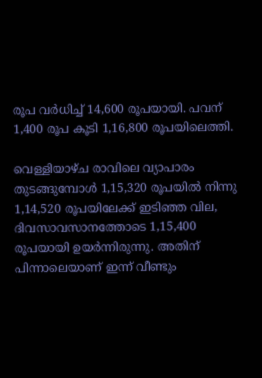രൂപ വര്‍ധിച്ച് 14,600 രൂപയായി. പവന് 1,400 രൂപ കൂടി 1,16,800 രൂപയിലെത്തി.

വെള്ളിയാഴ്ച രാവിലെ വ്യാപാരം തുടങ്ങുമ്പോള്‍ 1,15,320 രൂപയില്‍ നിന്നു 1,14,520 രൂപയിലേക്ക് ഇടിഞ്ഞ വില, ദിവസാവസാനത്തോടെ 1,15,400 രൂപയായി ഉയര്‍ന്നിരുന്നു. അതിന് പിന്നാലെയാണ് ഇന്ന് വീണ്ടും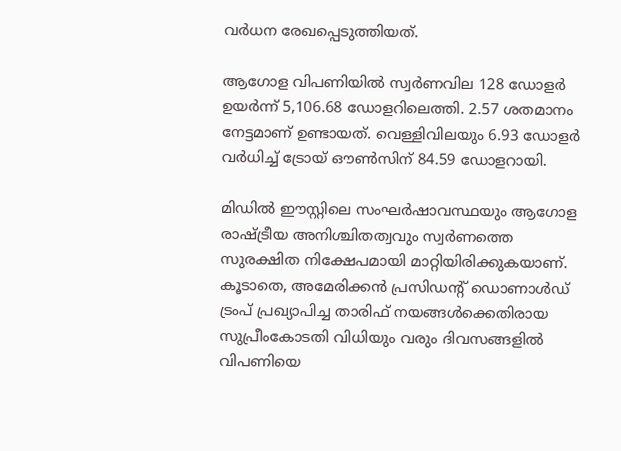വര്‍ധന രേഖപ്പെടുത്തിയത്.

ആഗോള വിപണിയില്‍ സ്വര്‍ണവില 128 ഡോളര്‍ ഉയര്‍ന്ന് 5,106.68 ഡോളറിലെത്തി. 2.57 ശതമാനം നേട്ടമാണ് ഉണ്ടായത്. വെള്ളിവിലയും 6.93 ഡോളര്‍ വര്‍ധിച്ച് ട്രോയ് ഔണ്‍സിന് 84.59 ഡോളറായി.

മിഡില്‍ ഈസ്റ്റിലെ സംഘര്‍ഷാവസ്ഥയും ആഗോള രാഷ്ട്രീയ അനിശ്ചിതത്വവും സ്വര്‍ണത്തെ സുരക്ഷിത നിക്ഷേപമായി മാറ്റിയിരിക്കുകയാണ്. കൂടാതെ, അമേരിക്കന്‍ പ്രസിഡന്റ് ഡൊണാള്‍ഡ് ട്രംപ് പ്രഖ്യാപിച്ച താരിഫ് നയങ്ങള്‍ക്കെതിരായ സുപ്രീംകോടതി വിധിയും വരും ദിവസങ്ങളില്‍ വിപണിയെ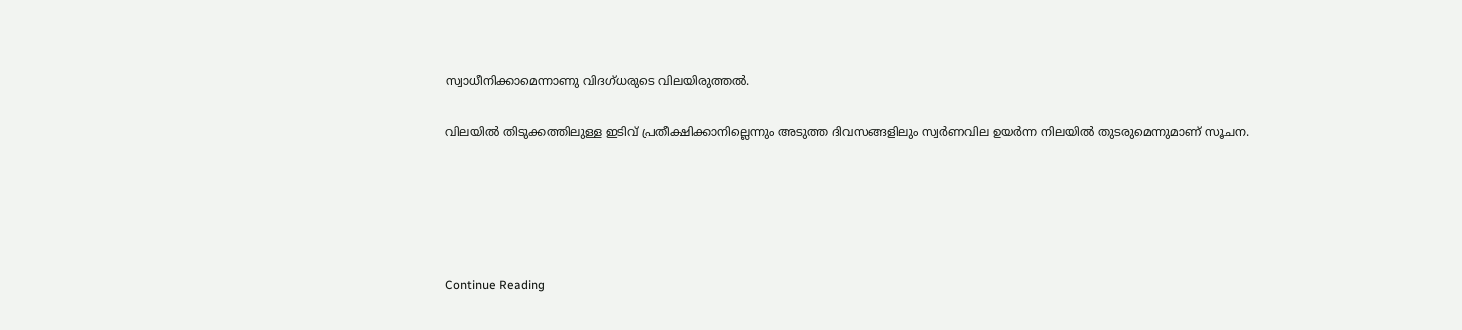സ്വാധീനിക്കാമെന്നാണു വിദഗ്ധരുടെ വിലയിരുത്തല്‍.

വിലയില്‍ തിടുക്കത്തിലുള്ള ഇടിവ് പ്രതീക്ഷിക്കാനില്ലെന്നും അടുത്ത ദിവസങ്ങളിലും സ്വര്‍ണവില ഉയര്‍ന്ന നിലയില്‍ തുടരുമെന്നുമാണ് സൂചന.





Continue Reading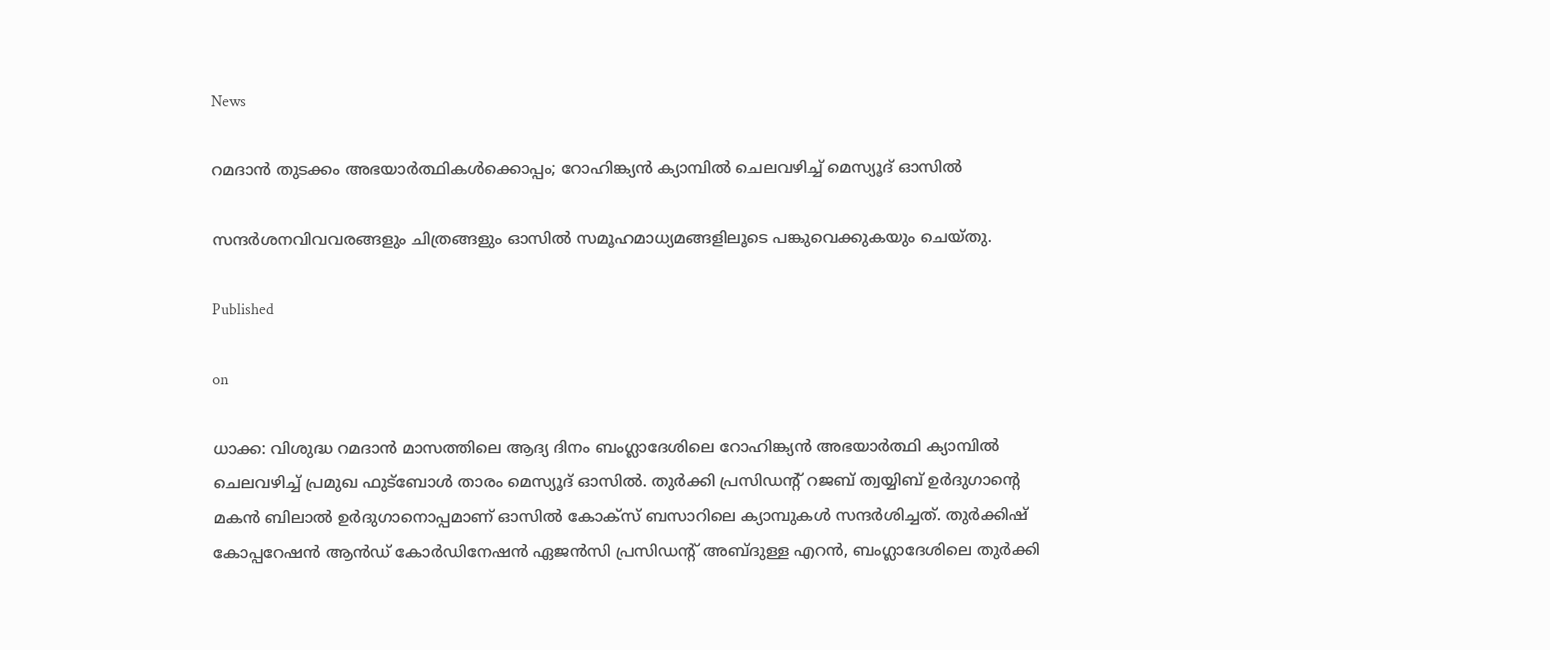News

റമദാന്‍ തുടക്കം അഭയാര്‍ത്ഥികള്‍ക്കൊപ്പം; റോഹിങ്ക്യന്‍ ക്യാമ്പില്‍ ചെലവഴിച്ച് മെസ്യൂദ് ഓസില്‍

സന്ദര്‍ശനവിവവരങ്ങളും ചിത്രങ്ങളും ഓസില്‍ സമൂഹമാധ്യമങ്ങളിലൂടെ പങ്കുവെക്കുകയും ചെയ്തു.

Published

on

ധാക്ക: വിശുദ്ധ റമദാന്‍ മാസത്തിലെ ആദ്യ ദിനം ബംഗ്ലാദേശിലെ റോഹിങ്ക്യന്‍ അഭയാര്‍ത്ഥി ക്യാമ്പില്‍ ചെലവഴിച്ച് പ്രമുഖ ഫുട്ബോള്‍ താരം മെസ്യൂദ് ഓസില്‍. തുര്‍ക്കി പ്രസിഡന്റ് റജബ് ത്വയ്യിബ് ഉര്‍ദുഗാന്റെ മകന്‍ ബിലാല്‍ ഉര്‍ദുഗാനൊപ്പമാണ് ഓസില്‍ കോക്സ് ബസാറിലെ ക്യാമ്പുകള്‍ സന്ദര്‍ശിച്ചത്. തുര്‍ക്കിഷ് കോപ്പറേഷന്‍ ആന്‍ഡ് കോര്‍ഡിനേഷന്‍ ഏജന്‍സി പ്രസിഡന്റ് അബ്ദുള്ള എറന്‍, ബംഗ്ലാദേശിലെ തുര്‍ക്കി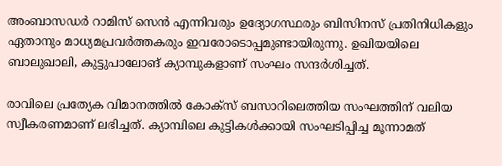അംബാസഡര്‍ റാമിസ് സെന്‍ എന്നിവരും ഉദ്യോഗസ്ഥരും ബിസിനസ് പ്രതിനിധികളും ഏതാനും മാധ്യമപ്രവര്‍ത്തകരും ഇവരോടൊപ്പമുണ്ടായിരുന്നു. ഉഖിയയിലെ ബാലുഖാലി, കുട്ടുപാലോങ് ക്യാമ്പുകളാണ് സംഘം സന്ദര്‍ശിച്ചത്.

രാവിലെ പ്രത്യേക വിമാനത്തില്‍ കോക്സ് ബസാറിലെത്തിയ സംഘത്തിന് വലിയ സ്വീകരണമാണ് ലഭിച്ചത്. ക്യാമ്പിലെ കുട്ടികള്‍ക്കായി സംഘടിപ്പിച്ച മൂന്നാമത്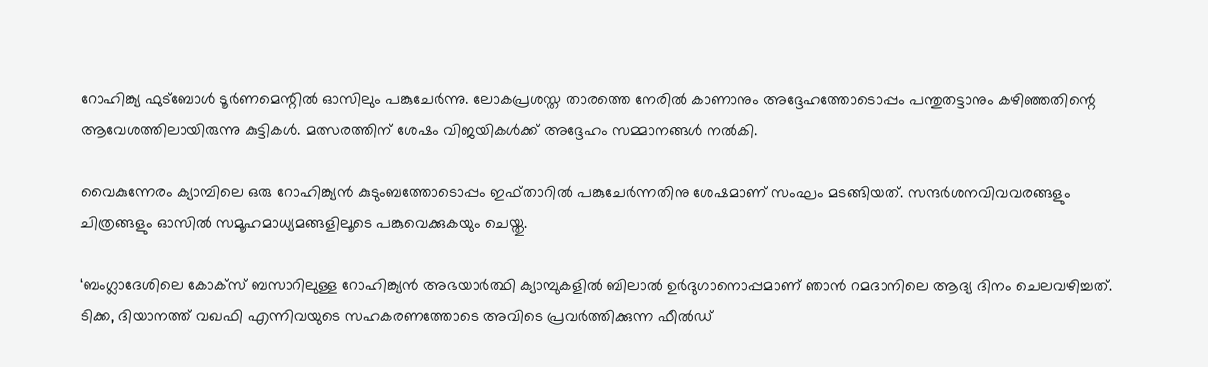റോഹിങ്ക്യ ഫുട്ബോള്‍ ടൂര്‍ണമെന്റില്‍ ഓസിലും പങ്കുചേര്‍ന്നു. ലോകപ്രശസ്ത താരത്തെ നേരില്‍ കാണാനും അദ്ദേഹത്തോടൊപ്പം പന്തുതട്ടാനും കഴിഞ്ഞതിന്റെ ആവേശത്തിലായിരുന്നു കുട്ടികള്‍. മത്സരത്തിന് ശേഷം വിജയികള്‍ക്ക് അദ്ദേഹം സമ്മാനങ്ങള്‍ നല്‍കി.

വൈകുന്നേരം ക്യാമ്പിലെ ഒരു റോഹിങ്ക്യന്‍ കുടുംബത്തോടൊപ്പം ഇഫ്താറില്‍ പങ്കുചേര്‍ന്നതിനു ശേഷമാണ് സംഘം മടങ്ങിയത്. സന്ദര്‍ശനവിവവരങ്ങളും ചിത്രങ്ങളും ഓസില്‍ സമൂഹമാധ്യമങ്ങളിലൂടെ പങ്കുവെക്കുകയും ചെയ്തു.

‘ബംഗ്ലാദേശിലെ കോക്‌സ് ബസാറിലുള്ള റോഹിങ്ക്യന്‍ അഭയാര്‍ത്ഥി ക്യാമ്പുകളില്‍ ബിലാല്‍ ഉര്‍ദുഗാനൊപ്പമാണ് ഞാന്‍ റമദാനിലെ ആദ്യ ദിനം ചെലവഴിച്ചത്. ടിക്ക, ദിയാനത്ത് വഖഫി എന്നിവയുടെ സഹകരണത്തോടെ അവിടെ പ്രവര്‍ത്തിക്കുന്ന ഫീല്‍ഡ്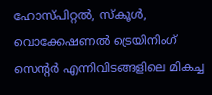ഹോസ്പിറ്റല്‍, സ്‌കൂള്‍, വൊക്കേഷണല്‍ ട്രെയിനിംഗ് സെന്റര്‍ എന്നിവിടങ്ങളിലെ മികച്ച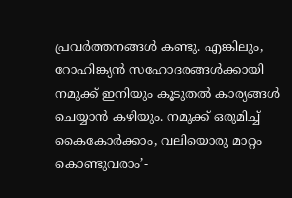പ്രവര്‍ത്തനങ്ങള്‍ കണ്ടു. എങ്കിലും, റോഹിങ്ക്യന്‍ സഹോദരങ്ങള്‍ക്കായി നമുക്ക് ഇനിയും കൂടുതല്‍ കാര്യങ്ങള്‍ ചെയ്യാന്‍ കഴിയും. നമുക്ക് ഒരുമിച്ച് കൈകോര്‍ക്കാം, വലിയൊരു മാറ്റം കൊണ്ടുവരാം’-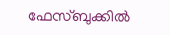ഫേസ്ബുക്കില്‍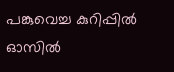പങ്കുവെച്ച കുറിപ്പില്‍ ഓസില്‍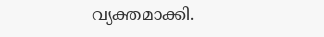വ്യക്തമാക്കി.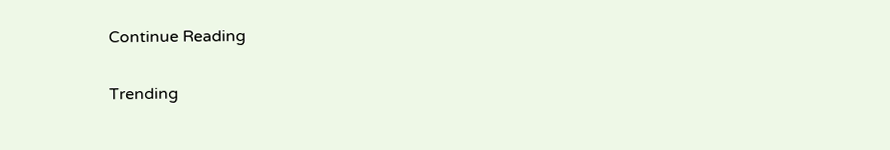Continue Reading

Trending